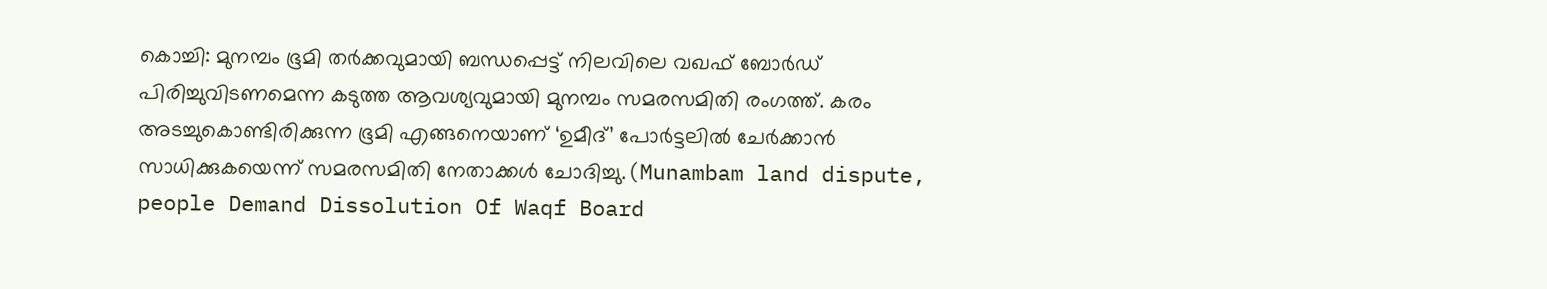കൊച്ചി: മുനമ്പം ഭൂമി തർക്കവുമായി ബന്ധപ്പെട്ട് നിലവിലെ വഖഫ് ബോർഡ് പിരിച്ചുവിടണമെന്ന കടുത്ത ആവശ്യവുമായി മുനമ്പം സമരസമിതി രംഗത്ത്. കരം അടച്ചുകൊണ്ടിരിക്കുന്ന ഭൂമി എങ്ങനെയാണ് ‘ഉമീദ്’ പോർട്ടലിൽ ചേർക്കാൻ സാധിക്കുകയെന്ന് സമരസമിതി നേതാക്കൾ ചോദിച്ചു.(Munambam land dispute, people Demand Dissolution Of Waqf Board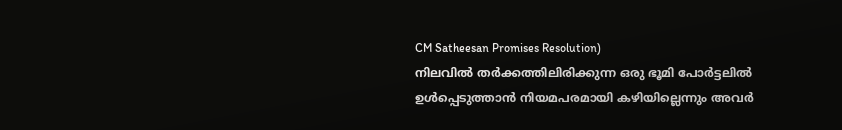CM Satheesan Promises Resolution)
നിലവിൽ തർക്കത്തിലിരിക്കുന്ന ഒരു ഭൂമി പോർട്ടലിൽ ഉൾപ്പെടുത്താൻ നിയമപരമായി കഴിയില്ലെന്നും അവർ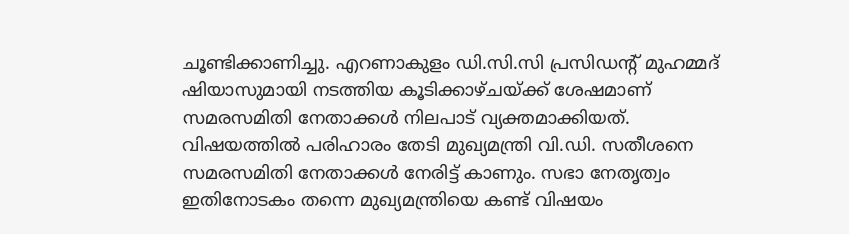ചൂണ്ടിക്കാണിച്ചു. എറണാകുളം ഡി.സി.സി പ്രസിഡന്റ് മുഹമ്മദ് ഷിയാസുമായി നടത്തിയ കൂടിക്കാഴ്ചയ്ക്ക് ശേഷമാണ് സമരസമിതി നേതാക്കൾ നിലപാട് വ്യക്തമാക്കിയത്.
വിഷയത്തിൽ പരിഹാരം തേടി മുഖ്യമന്ത്രി വി.ഡി. സതീശനെ സമരസമിതി നേതാക്കൾ നേരിട്ട് കാണും. സഭാ നേതൃത്വം ഇതിനോടകം തന്നെ മുഖ്യമന്ത്രിയെ കണ്ട് വിഷയം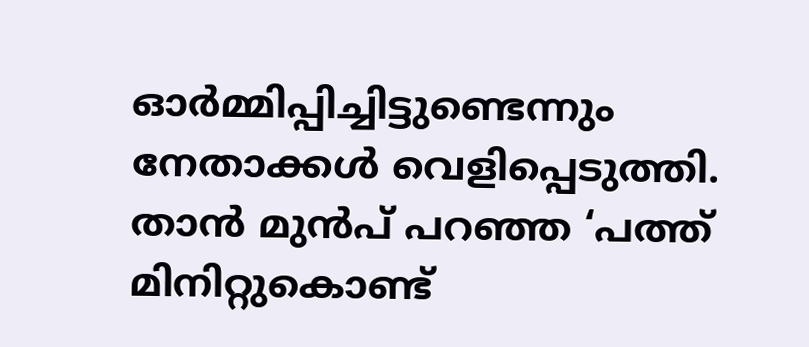ഓർമ്മിപ്പിച്ചിട്ടുണ്ടെന്നും നേതാക്കൾ വെളിപ്പെടുത്തി. താൻ മുൻപ് പറഞ്ഞ ‘പത്ത് മിനിറ്റുകൊണ്ട്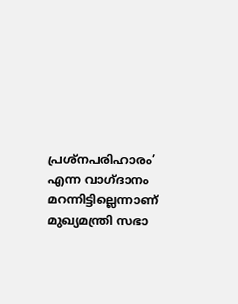പ്രശ്നപരിഹാരം’ എന്ന വാഗ്ദാനം മറന്നിട്ടില്ലെന്നാണ് മുഖ്യമന്ത്രി സഭാ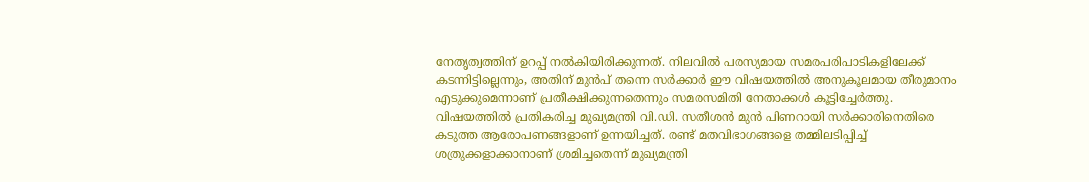നേതൃത്വത്തിന് ഉറപ്പ് നൽകിയിരിക്കുന്നത്. നിലവിൽ പരസ്യമായ സമരപരിപാടികളിലേക്ക് കടന്നിട്ടില്ലെന്നും, അതിന് മുൻപ് തന്നെ സർക്കാർ ഈ വിഷയത്തിൽ അനുകൂലമായ തീരുമാനം എടുക്കുമെന്നാണ് പ്രതീക്ഷിക്കുന്നതെന്നും സമരസമിതി നേതാക്കൾ കൂട്ടിച്ചേർത്തു.
വിഷയത്തിൽ പ്രതികരിച്ച മുഖ്യമന്ത്രി വി.ഡി. സതീശൻ മുൻ പിണറായി സർക്കാരിനെതിരെ കടുത്ത ആരോപണങ്ങളാണ് ഉന്നയിച്ചത്. രണ്ട് മതവിഭാഗങ്ങളെ തമ്മിലടിപ്പിച്ച് ശത്രുക്കളാക്കാനാണ് ശ്രമിച്ചതെന്ന് മുഖ്യമന്ത്രി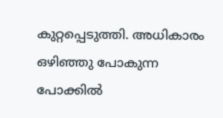കുറ്റപ്പെടുത്തി. അധികാരം ഒഴിഞ്ഞു പോകുന്ന പോക്കിൽ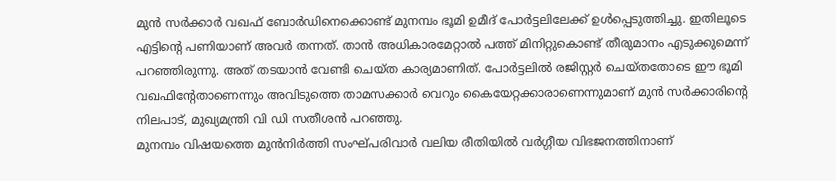മുൻ സർക്കാർ വഖഫ് ബോർഡിനെക്കൊണ്ട് മുനമ്പം ഭൂമി ഉമീദ് പോർട്ടലിലേക്ക് ഉൾപ്പെടുത്തിച്ചു. ഇതിലൂടെ എട്ടിന്റെ പണിയാണ് അവർ തന്നത്. താൻ അധികാരമേറ്റാൽ പത്ത് മിനിറ്റുകൊണ്ട് തീരുമാനം എടുക്കുമെന്ന് പറഞ്ഞിരുന്നു. അത് തടയാൻ വേണ്ടി ചെയ്ത കാര്യമാണിത്. പോർട്ടലിൽ രജിസ്റ്റർ ചെയ്തതോടെ ഈ ഭൂമി വഖഫിന്റേതാണെന്നും അവിടുത്തെ താമസക്കാർ വെറും കൈയേറ്റക്കാരാണെന്നുമാണ് മുൻ സർക്കാരിന്റെ നിലപാട്, മുഖ്യമന്ത്രി വി ഡി സതീശൻ പറഞ്ഞു.
മുനമ്പം വിഷയത്തെ മുൻനിർത്തി സംഘ്പരിവാർ വലിയ രീതിയിൽ വർഗ്ഗീയ വിഭജനത്തിനാണ്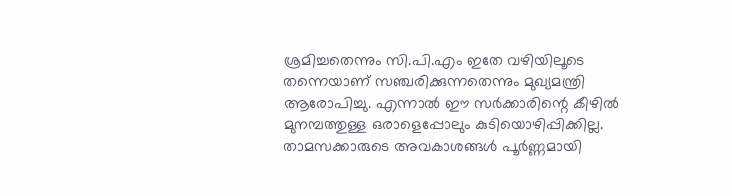ശ്രമിച്ചതെന്നും സി.പി.എം ഇതേ വഴിയിലൂടെ തന്നെയാണ് സഞ്ചരിക്കുന്നതെന്നും മുഖ്യമന്ത്രി ആരോപിച്ചു. എന്നാൽ ഈ സർക്കാരിന്റെ കീഴിൽ മുനമ്പത്തുള്ള ഒരാളെപ്പോലും കുടിയൊഴിപ്പിക്കില്ല. താമസക്കാരുടെ അവകാശങ്ങൾ പൂർണ്ണമായി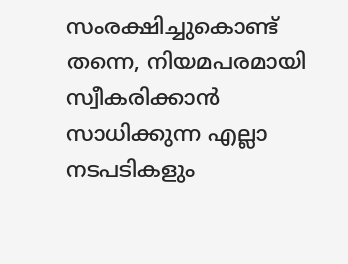സംരക്ഷിച്ചുകൊണ്ട് തന്നെ, നിയമപരമായി സ്വീകരിക്കാൻ സാധിക്കുന്ന എല്ലാ നടപടികളും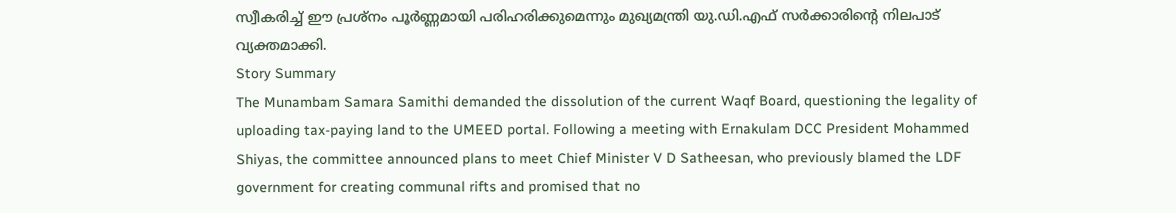സ്വീകരിച്ച് ഈ പ്രശ്നം പൂർണ്ണമായി പരിഹരിക്കുമെന്നും മുഖ്യമന്ത്രി യു.ഡി.എഫ് സർക്കാരിന്റെ നിലപാട് വ്യക്തമാക്കി.
Story Summary
The Munambam Samara Samithi demanded the dissolution of the current Waqf Board, questioning the legality of uploading tax-paying land to the UMEED portal. Following a meeting with Ernakulam DCC President Mohammed Shiyas, the committee announced plans to meet Chief Minister V D Satheesan, who previously blamed the LDF government for creating communal rifts and promised that no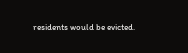residents would be evicted.